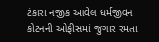ટંકારા નજીક આવેલ ધર્મજીવન કોટનની ઓફીસમાં જુગાર રમતા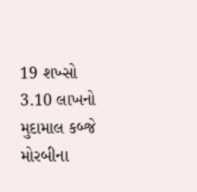19 શખ્સો 3.10 લાખનો મુદામાલ કબ્જે મોરબીના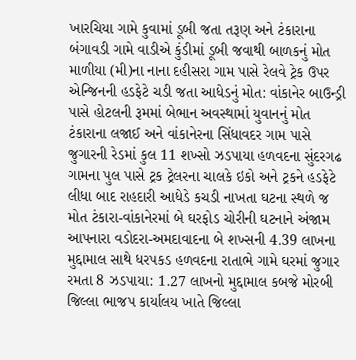ખારચિયા ગામે કુવામાં ડૂબી જતા તરૂણ અને ટંકારાના બંગાવડી ગામે વાડીએ કુંડીમાં ડૂબી જવાથી બાળકનું મોત માળીયા (મી)ના નાના દહીસરા ગામ પાસે રેલવે ટ્રેક ઉપર એન્જિનની હડફેટે ચડી જતા આધેડનું મોત: વાંકાનેર બાઉન્ડ્રી પાસે હોટલની રૂમમાં બેભાન અવસ્થામાં યુવાનનું મોત ટંકારાના લજાઈ અને વાંકાનેરના સિંધાવદર ગામ પાસે જુગારની રેડમાં કુલ 11 શખ્સો ઝડપાયા હળવદના સુંદરગઢ ગામના પુલ પાસે ટ્રક ટ્રેલરના ચાલકે ઇકો અને ટ્રકને હડફેટે લીધા બાદ રાહદારી આધેડે કચડી નાખતા ઘટના સ્થળે જ મોત ટંકારા-વાંકાનેરમાં બે ઘરફોડ ચોરીની ઘટનાને અંજામ આપનારા વડોદરા-અમદાવાદના બે શખ્સની 4.39 લાખના મુદ્દામાલ સાથે ધરપકડ હળવદના રાતાભે ગામે ઘરમાં જુગાર રમતા 8 ઝડપાયા: 1.27 લાખનો મુદ્દામાલ કબજે મોરબી જિલ્લા ભાજપ કાર્યાલય ખાતે જિલ્લા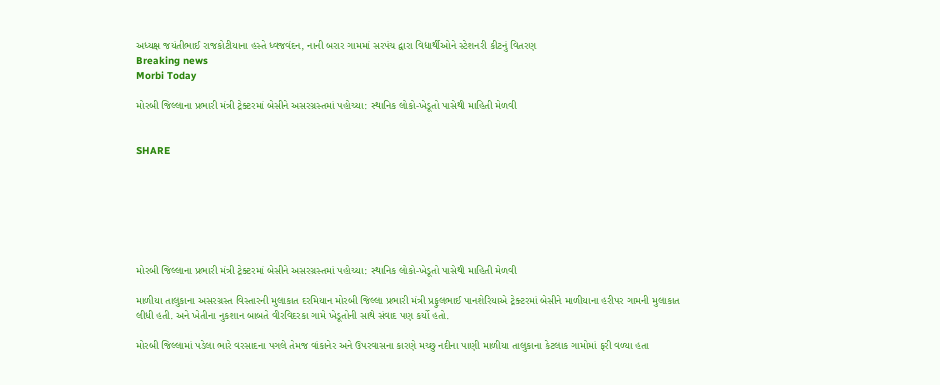અધ્યક્ષ જયંતીભાઈ રાજકોટીયાના હસ્તે ધ્વજવંદન, નાની બરાર ગામમાં સરપંચ દ્વારા વિદ્યાર્થીઓને સ્ટેશનરી કીટનું વિતરણ
Breaking news
Morbi Today

મોરબી જિલ્લાના પ્રભારી મંત્રી ટ્રેક્ટરમાં બેસીને અસરગ્રસ્તમાં પહોચ્યા: સ્થાનિક લોકો-ખેડૂતો પાસેથી માહિતી મેળવી


SHARE







મોરબી જિલ્લાના પ્રભારી મંત્રી ટ્રેક્ટરમાં બેસીને અસરગ્રસ્તમાં પહોચ્યા: સ્થાનિક લોકો-ખેડૂતો પાસેથી માહિતી મેળવી

માળીયા તાલુકાના અસરગ્રસ્ત વિસ્તારની મુલાકાત દરમિયાન મોરબી જિલ્લા પ્રભારી મંત્રી પ્રફુલભાઈ પાનશેરિયાએ ટ્રેક્ટરમાં બેસીને માળીયાના હરીપર ગામની મુલાકાત લીધી હતી. અને ખેતીના નુકશાન બાબતે વીરવિદરકા ગામે ખેડૂતોની સાથે સંવાદ પણ કર્યો હતો.

મોરબી જિલ્લામાં પડેલા ભારે વરસાદના પગલે તેમજ વાંકાનેર અને ઉપરવાસના કારણે મચ્છુ નદીના પાણી માળીયા તાલુકાના કેટલાક ગામોમાં ફરી વળ્યા હતા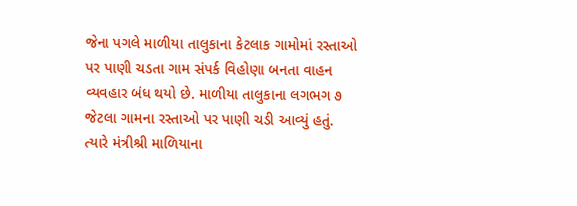જેના પગલે માળીયા તાલુકાના કેટલાક ગામોમાં રસ્તાઓ પર પાણી ચડતા ગામ સંપર્ક વિહોણા બનતા વાહન વ્યવહાર બંધ થયો છે. માળીયા તાલુકાના લગભગ ૭ જેટલા ગામના રસ્તાઓ પર પાણી ચડી આવ્યું હતું. ત્યારે મંત્રીશ્રી માળિયાના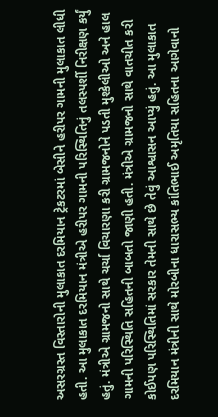અસરગ્રસ્ત વિસ્તારોની મુલાકાત દરમિયાન ટ્રેકટરમાં બેસીને હરીપર ગામની મુલાકાત લીધી હતી. આ મુલાકાત દરમિયાન મંત્રીએ હરીપર ગામની પરિસ્થિતિનું તલસ્પર્શી નિરીક્ષણ કર્યું હતું. મંત્રીએ ગ્રામજનો સાથે ચર્ચા વિચારણા કરી ગ્રામજનોને પડતી મુશ્કેલીઓ અને હાલ ગામની પરિસ્થિતિ સહિતની બાબતો જાણી હતી. મંત્રીએ ગ્રામજનો સાથે વાતચીત કરી કોઈપણ પરિસ્થિતિમાં સરકાર તેમની સાથે છે તેવું આશ્વાસન આપ્યું હતું. આ મુલાકાત દરમિયાન મંત્રીની સાથે મોરબીના ધારાસભ્ય કાંતિભાઈ અમૃતિયા સહિતના આગેવાનો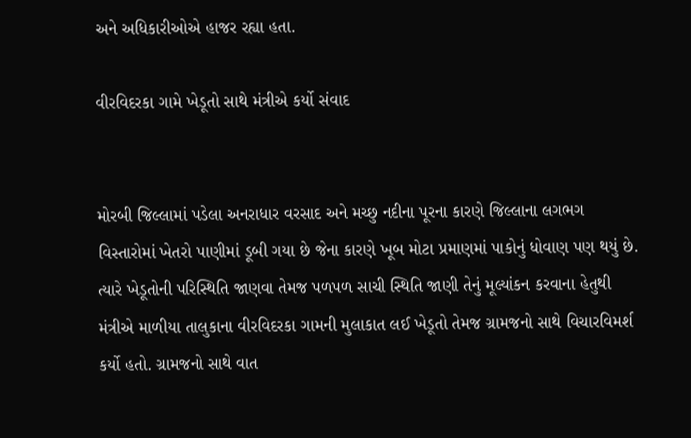અને અધિકારીઓએ હાજર રહ્યા હતા.

વીરવિદરકા ગામે ખેડૂતો સાથે મંત્રીએ કર્યો સંવાદ


મોરબી જિલ્લામાં પડેલા અનરાધાર વરસાદ અને મચ્છુ નદીના પૂરના કારણે જિલ્લાના લગભગ વિસ્તારોમાં ખેતરો પાણીમાં ડૂબી ગયા છે જેના કારણે ખૂબ મોટા પ્રમાણમાં પાકોનું ધોવાણ પણ થયું છે. ત્યારે ખેડૂતોની પરિસ્થિતિ જાણવા તેમજ પળપળ સાચી સ્થિતિ જાણી તેનું મૂલ્યાંકન કરવાના હેતુથી મંત્રીએ માળીયા તાલુકાના વીરવિદરકા ગામની મુલાકાત લઈ ખેડૂતો તેમજ ગ્રામજનો સાથે વિચારવિમર્શ કર્યો હતો. ગ્રામજનો સાથે વાત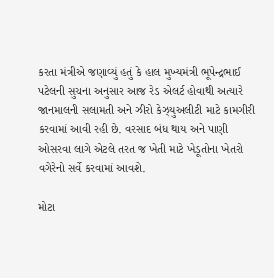કરતા મંત્રીએ જણાવ્યું હતું કે હાલ મુખ્યમંત્રી ભૂપેન્દ્રભાઈ પટેલની સુચના અનુસાર આજ રેડ એલર્ટ હોવાથી અત્યારે જાનમાલની સલામતી અને ઝીરો કેઝ્યુઅલીટી માટે કામગીરી કરવામાં આવી રહી છે. વરસાદ બંધ થાય અને પાણી ઓસરવા લાગે એટલે તરત જ ખેતી માટે ખેડૂતોના ખેતરો વગેરેનો સર્વે કરવામાં આવશે.

મોટા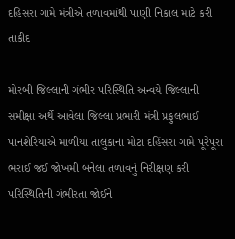દહિસરા ગામે મંત્રીએ તળાવમાંથી પાણી નિકાલ માટે કરી તાકીદ

મોરબી જિલ્લાની ગંભીર પરિસ્થિતિ અન્વયે જિલ્લાની સમીક્ષા અર્થે આવેલા જિલ્લા પ્રભારી મંત્રી પ્રફુલભાઈ પાનશેરિયાએ માળીયા તાલુકાના મોટા દહિંસરા ગામે પૂરેપૂરા ભરાઈ જઈ જોખમી બનેલા તળાવનું નિરીક્ષણ કરી પરિસ્થિતિની ગંભીરતા જોઈને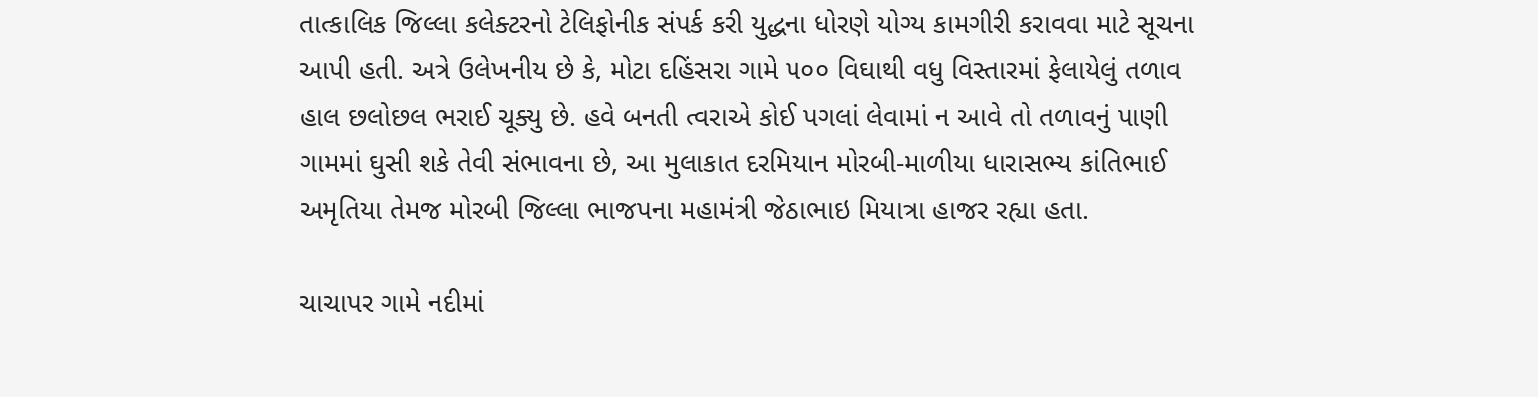તાત્કાલિક જિલ્લા કલેક્ટરનો ટેલિફોનીક સંપર્ક કરી યુદ્ધના ધોરણે યોગ્ય કામગીરી કરાવવા માટે સૂચના આપી હતી. અત્રે ઉલેખનીય છે કે, મોટા દહિંસરા ગામે ૫૦૦ વિઘાથી વધુ વિસ્તારમાં ફેલાયેલું તળાવ હાલ છલોછલ ભરાઈ ચૂક્યુ છે. હવે બનતી ત્વરાએ કોઈ પગલાં લેવામાં ન આવે તો તળાવનું પાણી ગામમાં ઘુસી શકે તેવી સંભાવના છે, આ મુલાકાત દરમિયાન મોરબી-માળીયા ધારાસભ્ય કાંતિભાઈ અમૃતિયા તેમજ મોરબી જિલ્લા ભાજપના મહામંત્રી જેઠાભાઇ મિયાત્રા હાજર રહ્યા હતા.

ચાચાપર ગામે નદીમાં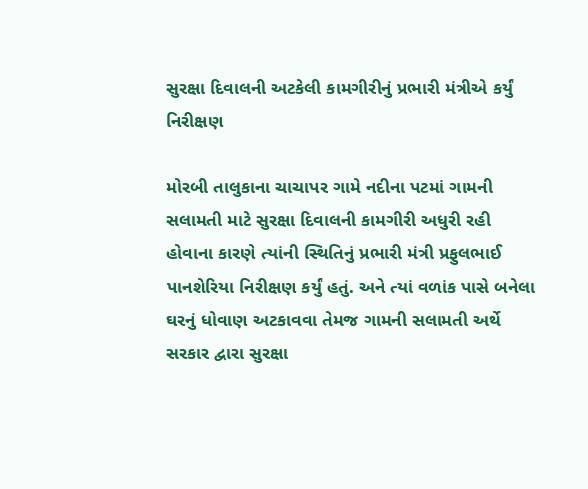સુરક્ષા દિવાલની અટકેલી કામગીરીનું પ્રભારી મંત્રીએ કર્યું નિરીક્ષણ

મોરબી તાલુકાના ચાચાપર ગામે નદીના પટમાં ગામની સલામતી માટે સુરક્ષા દિવાલની કામગીરી અધુરી રહી હોવાના કારણે ત્યાંની સ્થિતિનું પ્રભારી મંત્રી પ્રફુલભાઈ પાનશેરિયા નિરીક્ષણ કર્યું હતું. અને ત્યાં વળાંક પાસે બનેલા ઘરનું ધોવાણ અટકાવવા તેમજ ગામની સલામતી અર્થે સરકાર દ્વારા સુરક્ષા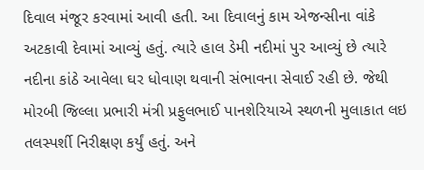દિવાલ મંજૂર કરવામાં આવી હતી. આ દિવાલનું કામ એજન્સીના વાંકે અટકાવી દેવામાં આવ્યું હતું. ત્યારે હાલ ડેમી નદીમાં પુર આવ્યું છે ત્યારે નદીના કાંઠે આવેલા ઘર ધોવાણ થવાની સંભાવના સેવાઈ રહી છે. જેથી મોરબી જિલ્લા પ્રભારી મંત્રી પ્રફુલભાઈ પાનશેરિયાએ સ્થળની મુલાકાત લઇ તલસ્પર્શી નિરીક્ષણ કર્યું હતું. અને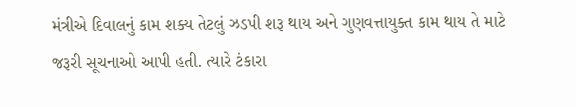મંત્રીએ દિવાલનું કામ શક્ય તેટલું ઝડપી શરૂ થાય અને ગુણવત્તાયુક્ત કામ થાય તે માટે જરૂરી સૂચનાઓ આપી હતી. ત્યારે ટંકારા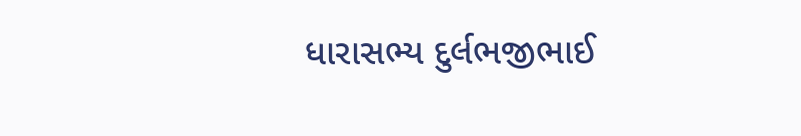ધારાસભ્ય દુર્લભજીભાઈ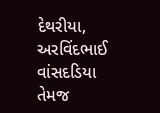દેથરીયા, અરવિંદભાઈ વાંસદડિયા તેમજ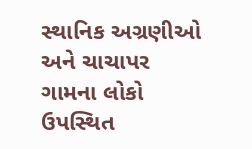સ્થાનિક અગ્રણીઓ અને ચાચાપર ગામના લોકો ઉપસ્થિત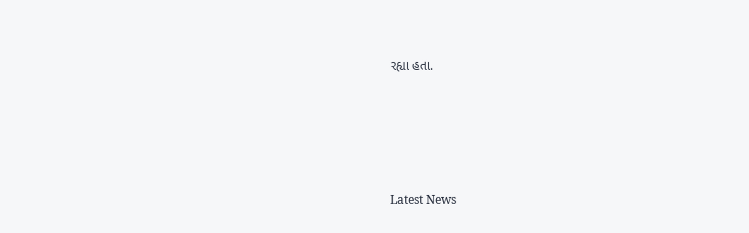રહ્યા હતા.






Latest News